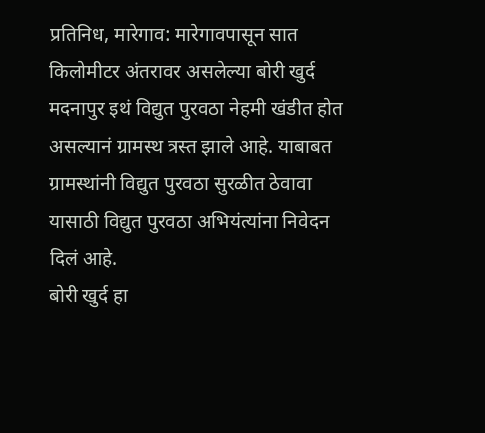प्रतिनिध, मारेगाव: मारेगावपासून सात किलोमीटर अंतरावर असलेल्या बोरी खुर्द मदनापुर इथं विद्युत पुरवठा नेहमी खंडीत होत असल्यानं ग्रामस्थ त्रस्त झाले आहे. याबाबत ग्रामस्थांनी विद्युत पुरवठा सुरळीत ठेवावा यासाठी विद्युत पुरवठा अभियंत्यांना निवेदन दिलं आहे.
बोरी खुर्द हा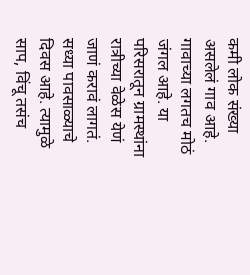कमी लोक संख्या असलेलं गाव आहे. गावाच्या लगतच मोठं जंगल आहे. या परिसरातून ग्रामस्थांना रात्रीच्या वेळेस येणं जाणं करावं लागतं. सध्या पावसाळ्याचे दिवस आहे. त्यामुळे साप, विंचू तसंच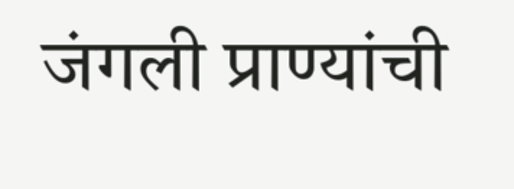जंगली प्राण्यांची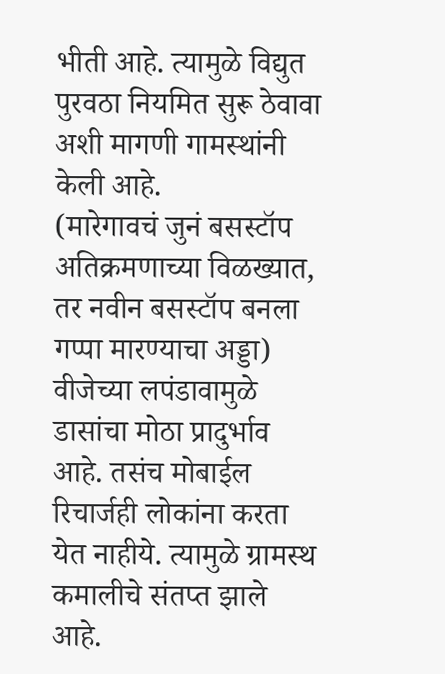भीती आहे. त्यामुळे विद्युत पुरवठा नियमित सुरू ठेवावा अशी मागणी गामस्थांनी केली आहे.
(मारेगावचं जुनं बसस्टॉप अतिक्रमणाच्या विळख्यात, तर नवीन बसस्टॉप बनला गप्पा मारण्याचा अड्डा)
वीजेच्या लपंडावामुळे डासांचा मोठा प्रादुर्भाव आहे. तसंच मोबाईल रिचार्जही लोकांना करता येत नाहीये. त्यामुळे ग्रामस्थ कमालीचे संतप्त झाले आहे.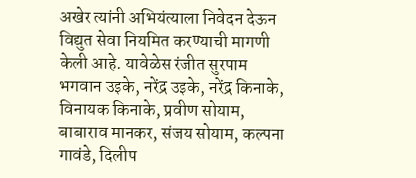अखेर त्यांनी अभियंत्याला निवेदन देऊन विद्युत सेवा नियमित करण्याची मागणी केली आहे. यावेळेस रंजीत सुरपाम भगवान उइके, नरेंद्र उइके, नरेंद्र किनाके, विनायक किनाके, प्रवीण सोयाम, बाबाराव मानकर, संजय सोयाम, कल्पना गावंडे, दिलीप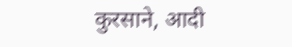कुरसाने, आदी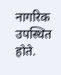नागरिक उपस्थित होते.